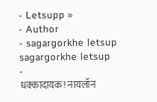- Letsupp »
- Author
- sagargorkhe letsup
sagargorkhe letsup
-
धक्कादायक! नायलॉन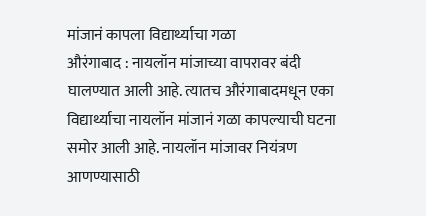मांजानं कापला विद्यार्थ्याचा गळा
औरंगाबाद : नायलॉन मांजाच्या वापरावर बंदी घालण्यात आली आहे. त्यातच औरंगाबादमधून एका विद्यार्थ्याचा नायलॉन मांजानं गळा कापल्याची घटना समोर आली आहे. नायलॉन मांजावर नियंत्रण आणण्यासाठी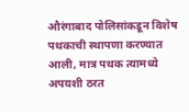औरंगाबाद पोलिसांकडून विशेष पथकाची स्थापणा करण्यात आली, मात्र पथक त्यामध्ये अपयशी ठरत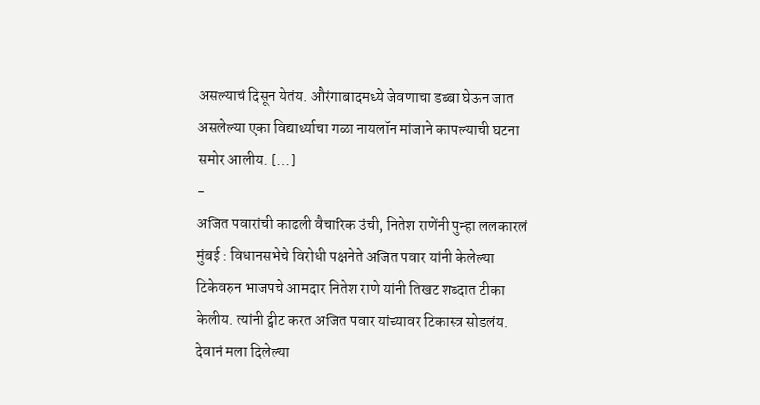असल्याचं दिसून येतंय. औरंगाबादमध्ये जेवणाचा डब्बा घेऊन जात असलेल्या एका विद्यार्थ्याचा गळा नायलॉन मांजाने कापल्याची घटना समोर आलीय. […]
-
अजित पवारांची काढली वैचारिक उंची, नितेश राणेंनी पुन्हा ललकारलं
मुंबई : विधानसभेचे विरोधी पक्षनेते अजित पवार यांनी केलेल्या टिकेवरुन भाजपचे आमदार नितेश राणे यांनी तिखट शब्दात टीका केलीय. त्यांनी ट्वीट करत अजित पवार यांच्यावर टिकास्त्र सोडलंय. देवानं मला दिलेल्या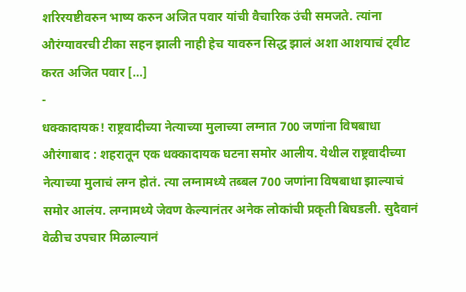शरिरयष्टीवरुन भाष्य करुन अजित पवार यांची वैचारिक उंची समजते. त्यांना औरंग्यावरची टीका सहन झाली नाही हेच यावरुन सिद्ध झालं अशा आशयाचं ट्वीट करत अजित पवार […]
-
धक्कादायक! राष्ट्रवादीच्या नेत्याच्या मुलाच्या लग्नात 700 जणांना विषबाधा
औरंगाबाद : शहरातून एक धक्कादायक घटना समोर आलीय. येथील राष्ट्रवादीच्या नेत्याच्या मुलाचं लग्न होतं. त्या लग्नामध्ये तब्बल 700 जणांना विषबाधा झाल्याचं समोर आलंय. लग्नामध्ये जेवण केल्यानंतर अनेक लोकांची प्रकृती बिघडली. सुदैवानं वेळीच उपचार मिळाल्यानं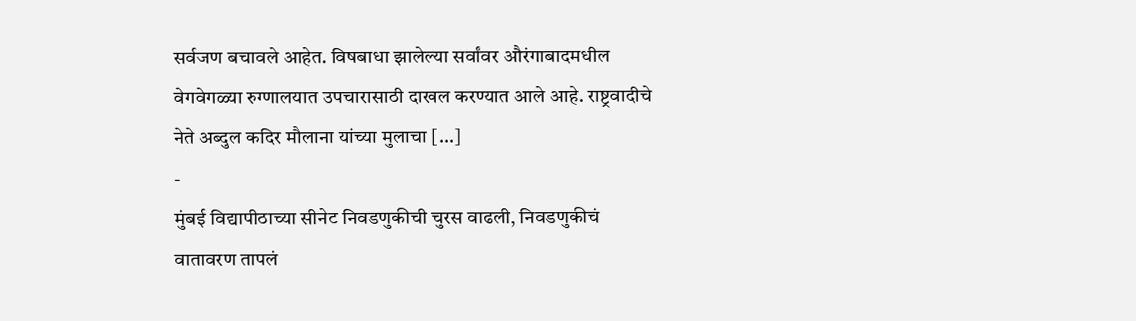सर्वजण बचावले आहेत. विषबाधा झालेल्या सर्वांवर औरंगाबादमधील वेगवेगळ्या रुग्णालयात उपचारासाठी दाखल करण्यात आले आहे. राष्ट्रवादीचे नेते अब्दुल कदिर मौलाना यांच्या मुलाचा […]
-
मुंबई विद्यापीठाच्या सीनेट निवडणुकीची चुरस वाढली, निवडणुकीचं वातावरण तापलं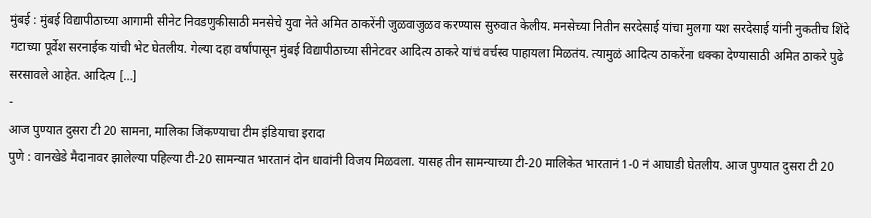मुंबई : मुंबई विद्यापीठाच्या आगामी सीनेट निवडणुकीसाठी मनसेचे युवा नेते अमित ठाकरेंनी जुळवाजुळव करण्यास सुरुवात केलीय. मनसेच्या नितीन सरदेसाई यांचा मुलगा यश सरदेसाई यांनी नुकतीच शिंदे गटाच्या पूर्वेश सरनाईक यांची भेट घेतलीय. गेल्या दहा वर्षांपासून मुंबई विद्यापीठाच्या सीनेटवर आदित्य ठाकरे यांचं वर्चस्व पाहायला मिळतंय. त्यामुळं आदित्य ठाकरेंना धक्का देण्यासाठी अमित ठाकरे पुढे सरसावले आहेत. आदित्य […]
-
आज पुण्यात दुसरा टी 20 सामना, मालिका जिंकण्याचा टीम इंडियाचा इरादा
पुणे : वानखेडे मैदानावर झालेल्या पहिल्या टी-20 सामन्यात भारतानं दोन धावांनी विजय मिळवला. यासह तीन सामन्याच्या टी-20 मालिकेत भारतानं 1-0 नं आघाडी घेतलीय. आज पुण्यात दुसरा टी 20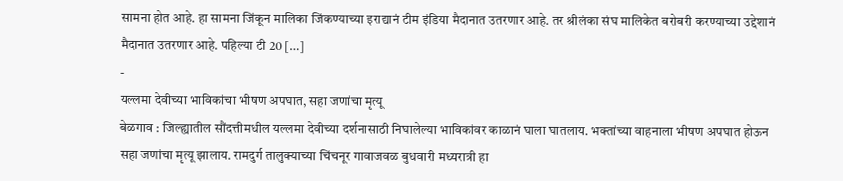सामना होत आहे. हा सामना जिंकून मालिका जिंकण्याच्या इराद्यानं टीम इंडिया मैदानात उतरणार आहे. तर श्रीलंका संघ मालिकेत बरोबरी करण्याच्या उद्देशानं मैदानात उतरणार आहे. पहिल्या टी 20 […]
-
यल्लमा देवीच्या भाविकांचा भीषण अपघात, सहा जणांचा मृत्यू
बेळगाव : जिल्ह्यातील सौंदत्तीमधील यल्लमा देवीच्या दर्शनासाठी निघालेल्या भाविकांवर काळानं घाला घातलाय. भक्तांच्या वाहनाला भीषण अपघात होऊन सहा जणांचा मृत्यू झालाय. रामदुर्ग तालुक्याच्या चिंचनूर गावाजवळ बुधवारी मध्यरात्री हा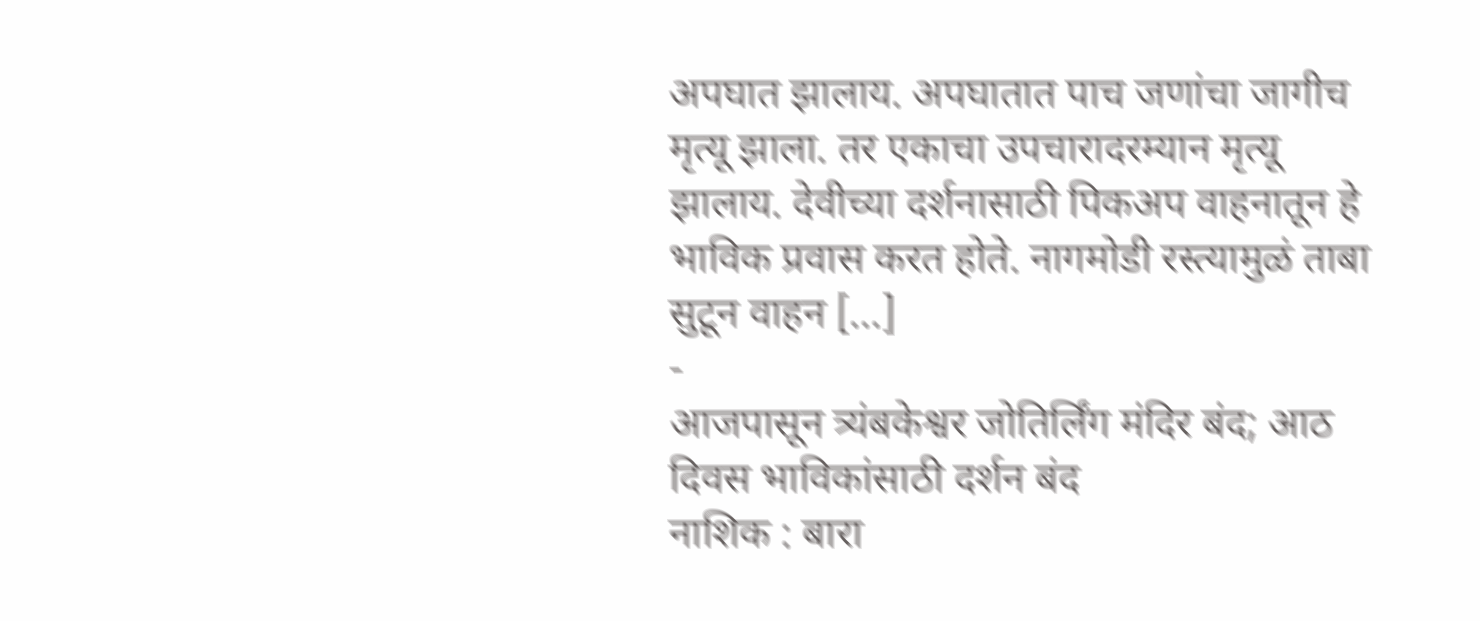अपघात झालाय. अपघातात पाच जणांचा जागीच मृत्यू झाला. तर एकाचा उपचारादरम्यान मृत्यू झालाय. देवीच्या दर्शनासाठी पिकअप वाहनातून हे भाविक प्रवास करत होते. नागमोडी रस्त्यामुळं ताबा सुटून वाहन […]
-
आजपासून त्र्यंबकेश्वर जोतिर्लिंग मंदिर बंद; आठ दिवस भाविकांसाठी दर्शन बंद
नाशिक : बारा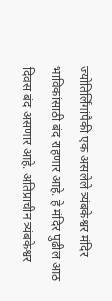ज्योतिर्लिंगांपैकी एक असलेले त्र्यंबकेश्वर मंदिर भाविकांसाठी बंद राहणार आहे. हे मंदिर पुढील आठ दिवस बंद असणार आहे. अतिप्राचीन त्र्यंबकेश्वर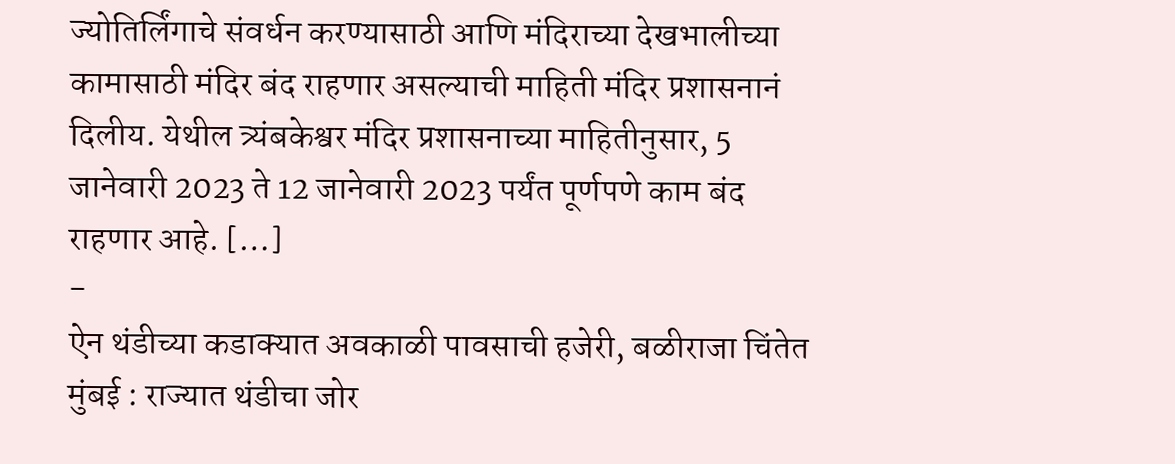ज्योतिर्लिंगाचे संवर्धन करण्यासाठी आणि मंदिराच्या देखभालीच्या कामासाठी मंदिर बंद राहणार असल्याची माहिती मंदिर प्रशासनानं दिलीय. येथील त्र्यंबकेश्वर मंदिर प्रशासनाच्या माहितीनुसार, 5 जानेवारी 2023 ते 12 जानेवारी 2023 पर्यंत पूर्णपणे काम बंद राहणार आहे. […]
-
ऐन थंडीच्या कडाक्यात अवकाळी पावसाची हजेरी, बळीराजा चिंतेत
मुंबई : राज्यात थंडीचा जोर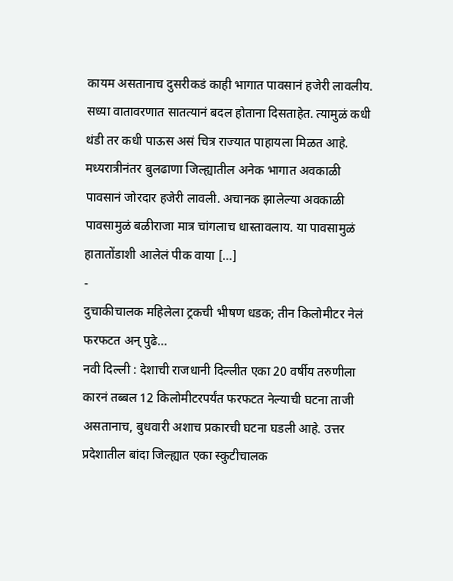कायम असतानाच दुसरीकडं काही भागात पावसानं हजेरी लावलीय. सध्या वातावरणात सातत्यानं बदल होताना दिसताहेत. त्यामुळं कधी थंडी तर कधी पाऊस असं चित्र राज्यात पाहायला मिळत आहे. मध्यरात्रीनंतर बुलढाणा जिल्ह्यातील अनेक भागात अवकाळी पावसानं जोरदार हजेरी लावली. अचानक झालेल्या अवकाळी पावसामुळं बळीराजा मात्र चांगलाच धास्तावलाय. या पावसामुळं हातातोंडाशी आलेलं पीक वाया […]
-
दुचाकीचालक महिलेला ट्रकची भीषण धडक; तीन किलोमीटर नेलं फरफटत अन् पुढे…
नवी दिल्ली : देशाची राजधानी दिल्लीत एका 20 वर्षीय तरुणीला कारनं तब्बल 12 किलोमीटरपर्यंत फरफटत नेल्याची घटना ताजी असतानाच, बुधवारी अशाच प्रकारची घटना घडली आहे. उत्तर प्रदेशातील बांदा जिल्ह्यात एका स्कुटीचालक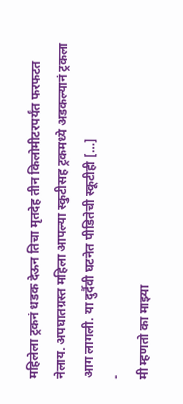महिलेला ट्रकनं धडक देऊन तिचा मृतदेह तीन किलोमीटरपर्यंत फरफटत नेलाय. अपघातग्रस्त महिला आपल्या स्कुटीसह ट्रकमध्ये अडकल्यानं ट्रकला आग लागली. या दुर्दैवी घटनेत पीडितेची स्कूटीही […]
-
मी म्हणतो का माझ्या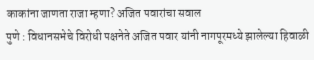काकांना जाणता राजा म्हणा? अजित पवारांचा सवाल
पुणे : विधानसभेचे विरोधी पक्षनेते अजित पवार यांनी नागपूरमध्ये झालेल्या हिवाळी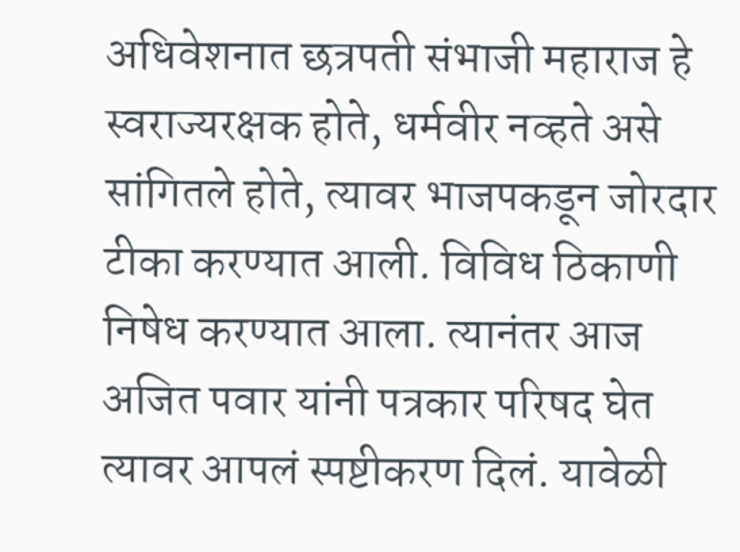अधिवेशनात छत्रपती संभाजी महाराज हे स्वराज्यरक्षक होते, धर्मवीर नव्हते असे सांगितले होते, त्यावर भाजपकडून जोरदार टीका करण्यात आली. विविध ठिकाणी निषेध करण्यात आला. त्यानंतर आज अजित पवार यांनी पत्रकार परिषद घेत त्यावर आपलं स्पष्टीकरण दिलं. यावेळी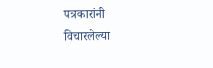पत्रकारांनी विचारलेल्या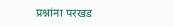प्रश्नांना परखड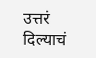उत्तरं दिल्याचं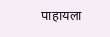पाहायला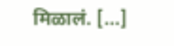मिळालं. […]